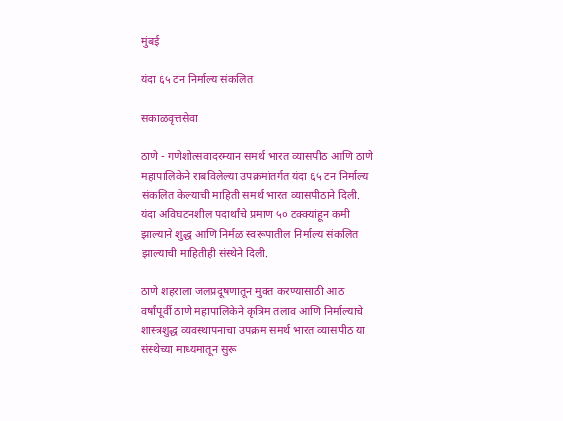मुंबई

यंदा ६५ टन निर्माल्य संकलित

सकाळवृत्तसेवा

ठाणे - गणेशोत्सवादरम्यान समर्थ भारत व्यासपीठ आणि ठाणे महापालिकेने राबविलेल्या उपक्रमांतर्गत यंदा ६५ टन निर्माल्य संकलित केल्याची माहिती समर्थ भारत व्यासपीठाने दिली. यंदा अविघटनशील पदार्थांचे प्रमाण ५० टक्‍क्‍यांहून कमी झाल्याने शुद्ध आणि निर्मळ स्वरूपातील निर्माल्य संकलित झाल्याची माहितीही संस्थेने दिली.

ठाणे शहराला जलप्रदूषणातून मुक्‍त करण्यासाठी आठ वर्षांपूर्वी ठाणे महापालिकेने कृत्रिम तलाव आणि निर्माल्याचे शास्त्रशुद्ध व्यवस्थापनाचा उपक्रम समर्थ भारत व्यासपीठ या संस्थेच्या माध्यमातून सुरू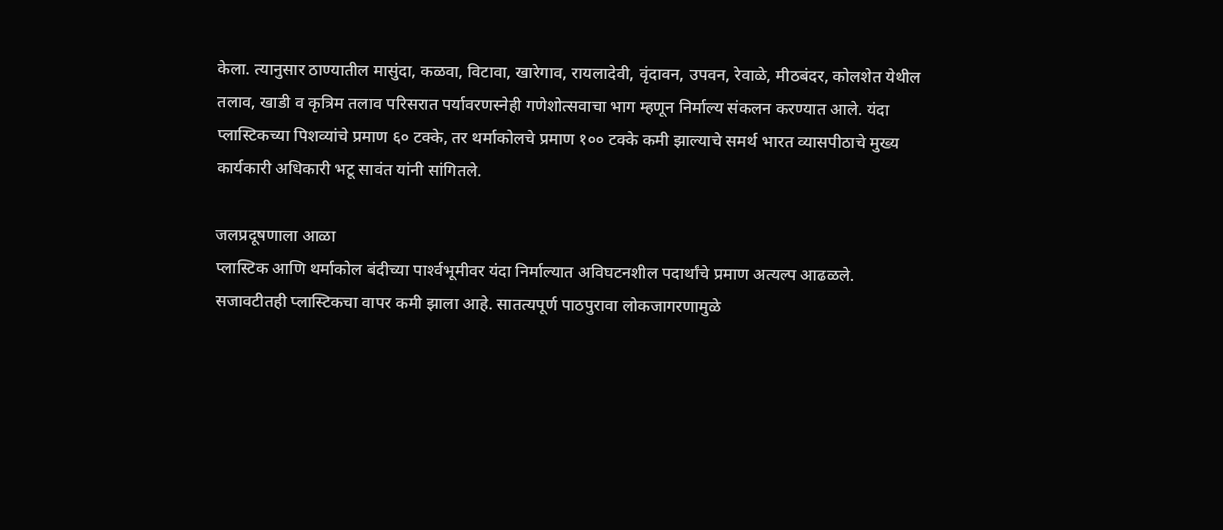केला. त्यानुसार ठाण्यातील मासुंदा, कळवा, विटावा, खारेगाव, रायलादेवी, वृंदावन, उपवन, रेवाळे, मीठबंदर, कोलशेत येथील तलाव, खाडी व कृत्रिम तलाव परिसरात पर्यावरणस्नेही गणेशोत्सवाचा भाग म्हणून निर्माल्य संकलन करण्यात आले. यंदा प्लास्टिकच्या पिशव्यांचे प्रमाण ६० टक्‍के, तर थर्माकोलचे प्रमाण १०० टक्‍के कमी झाल्याचे समर्थ भारत व्यासपीठाचे मुख्य कार्यकारी अधिकारी भटू सावंत यांनी सांगितले.

जलप्रदूषणाला आळा
प्‍लास्टिक आणि थर्माकोल बंदीच्‍या पार्श्‍वभूमीवर यंदा निर्माल्‍यात अविघटनशील पदार्थांचे प्रमाण अत्‍यल्‍प आढळले. सजावटीतही प्‍लास्‍टिकचा वापर कमी झाला आहे. सातत्‍यपूर्ण पाठपुरावा लोकजागरणामुळे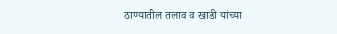ठाण्यातील तलाव व खाडी यांच्‍या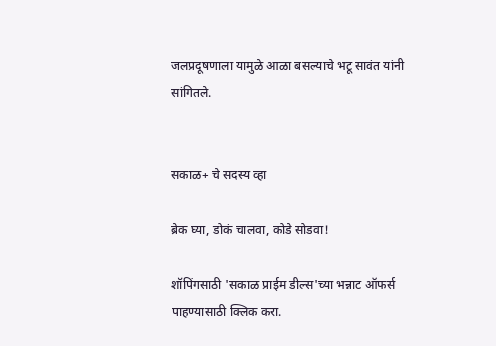जलप्रदूषणाला यामुळे आळा बसल्याचे भटू सावंत यांनी सांगितले.


सकाळ+ चे सदस्य व्हा

ब्रेक घ्या, डोकं चालवा, कोडे सोडवा!

शॉपिंगसाठी 'सकाळ प्राईम डील्स'च्या भन्नाट ऑफर्स पाहण्यासाठी क्लिक करा.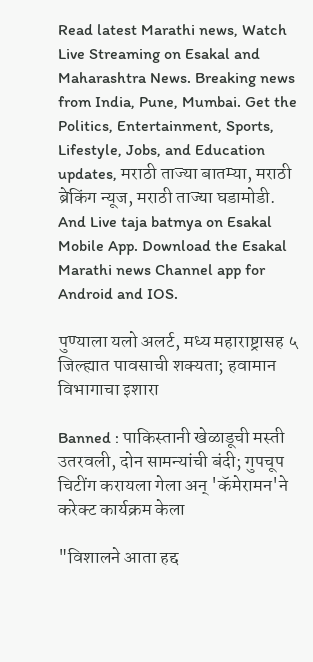Read latest Marathi news, Watch Live Streaming on Esakal and Maharashtra News. Breaking news from India, Pune, Mumbai. Get the Politics, Entertainment, Sports, Lifestyle, Jobs, and Education updates, मराठी ताज्या बातम्या, मराठी ब्रेकिंग न्यूज, मराठी ताज्या घडामोडी. And Live taja batmya on Esakal Mobile App. Download the Esakal Marathi news Channel app for Android and IOS.

पुण्याला यलो अलर्ट, मध्य महाराष्ट्रासह ५ जिल्ह्यात पावसाची शक्यता; हवामान विभागाचा इशारा

Banned : पाकिस्तानी खेळाडूची मस्ती उतरवली, दोन सामन्यांची बंदी; गुपचूप चिटींग करायला गेला अन् 'कॅमेरामन'ने करेक्ट कार्यक्रम केला

"विशालने आता हद्द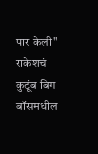पार केली" राकेशचं कुटूंब बिग बॉसमधील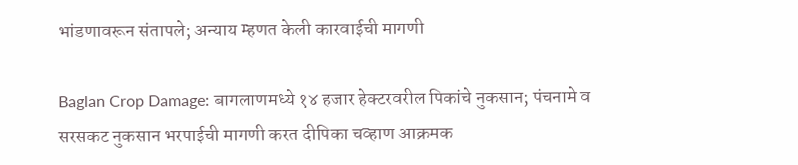भांडणावरून संतापले; अन्याय म्हणत केली कारवाईची मागणी

Baglan Crop Damage: बागलाणमध्ये १४ हजार हेक्टरवरील पिकांचे नुकसान; पंचनामे व सरसकट नुकसान भरपाईची मागणी करत दीपिका चव्हाण आक्रमक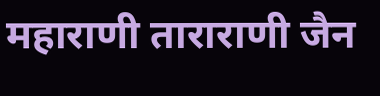महाराणी ताराराणी जैन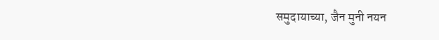समुदायाच्या, जैन मुनी नयन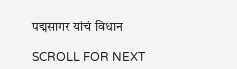पद्मसागर यांचं विधान

SCROLL FOR NEXT